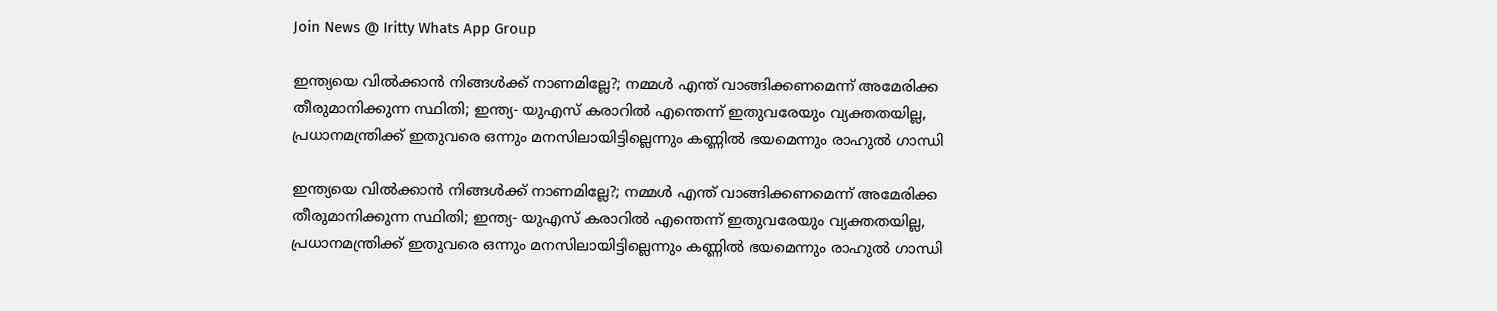Join News @ Iritty Whats App Group

ഇന്ത്യയെ വില്‍ക്കാന്‍ നിങ്ങള്‍ക്ക് നാണമില്ലേ?; നമ്മള്‍ എന്ത് വാങ്ങിക്കണമെന്ന് അമേരിക്ക തീരുമാനിക്കുന്ന സ്ഥിതി; ഇന്ത്യ- യുഎസ് കരാറില്‍ എന്തെന്ന് ഇതുവരേയും വ്യക്തതയില്ല, പ്രധാനമന്ത്രിക്ക് ഇതുവരെ ഒന്നും മനസിലായിട്ടില്ലെന്നും കണ്ണില്‍ ഭയമെന്നും രാഹുല്‍ ഗാന്ധി

ഇന്ത്യയെ വില്‍ക്കാന്‍ നിങ്ങള്‍ക്ക് നാണമില്ലേ?; നമ്മള്‍ എന്ത് വാങ്ങിക്കണമെന്ന് അമേരിക്ക തീരുമാനിക്കുന്ന സ്ഥിതി; ഇന്ത്യ- യുഎസ് കരാറില്‍ എന്തെന്ന് ഇതുവരേയും വ്യക്തതയില്ല, പ്രധാനമന്ത്രിക്ക് ഇതുവരെ ഒന്നും മനസിലായിട്ടില്ലെന്നും കണ്ണില്‍ ഭയമെന്നും രാഹുല്‍ ഗാന്ധി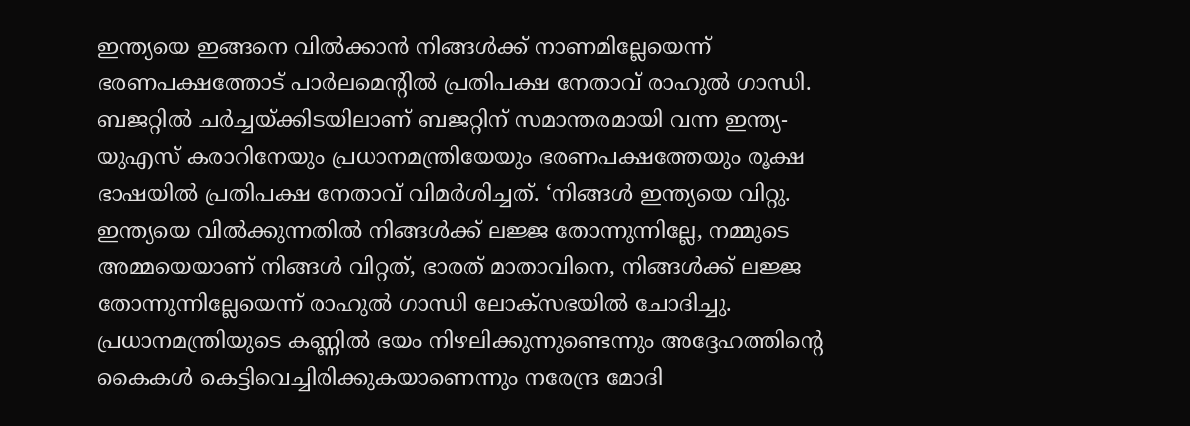ഇന്ത്യയെ ഇങ്ങനെ വില്‍ക്കാന്‍ നിങ്ങള്‍ക്ക് നാണമില്ലേയെന്ന് ഭരണപക്ഷത്തോട് പാര്‍ലമെന്റില്‍ പ്രതിപക്ഷ നേതാവ് രാഹുല്‍ ഗാന്ധി. ബജറ്റില്‍ ചര്‍ച്ചയ്ക്കിടയിലാണ് ബജറ്റിന് സമാന്തരമായി വന്ന ഇന്ത്യ- യുഎസ് കരാറിനേയും പ്രധാനമന്ത്രിയേയും ഭരണപക്ഷത്തേയും രൂക്ഷ ഭാഷയില്‍ പ്രതിപക്ഷ നേതാവ് വിമര്‍ശിച്ചത്. ‘നിങ്ങള്‍ ഇന്ത്യയെ വിറ്റു. ഇന്ത്യയെ വില്‍ക്കുന്നതില്‍ നിങ്ങള്‍ക്ക് ലജ്ജ തോന്നുന്നില്ലേ, നമ്മുടെ അമ്മയെയാണ് നിങ്ങള്‍ വിറ്റത്, ഭാരത് മാതാവിനെ, നിങ്ങള്‍ക്ക് ലജ്ജ തോന്നുന്നില്ലേയെന്ന് രാഹുല്‍ ഗാന്ധി ലോക്‌സഭയില്‍ ചോദിച്ചു. പ്രധാനമന്ത്രിയുടെ കണ്ണില്‍ ഭയം നിഴലിക്കുന്നുണ്ടെന്നും അദ്ദേഹത്തിന്റെ കൈകള്‍ കെട്ടിവെച്ചിരിക്കുകയാണെന്നും നരേന്ദ്ര മോദി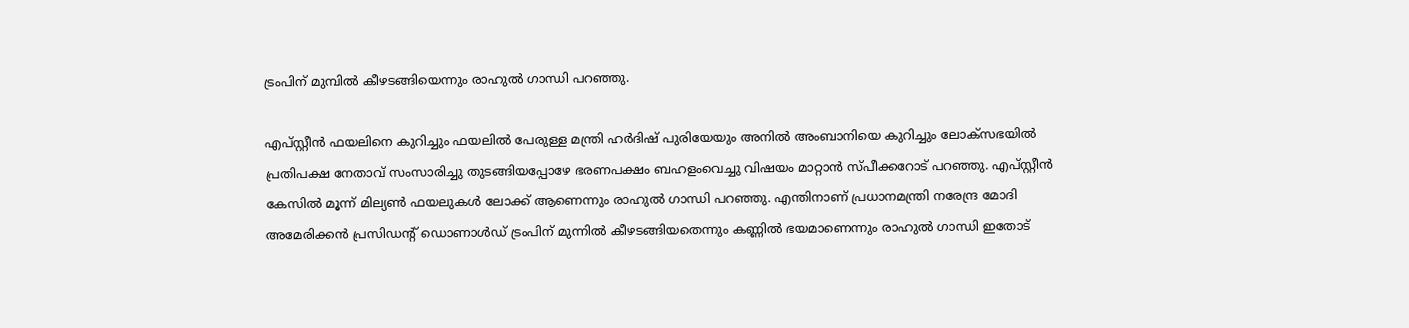ട്രംപിന് മുമ്പില്‍ കീഴടങ്ങിയെന്നും രാഹുല്‍ ഗാന്ധി പറഞ്ഞു.

എപ്‌സ്റ്റീന്‍ ഫയലിനെ കുറിച്ചും ഫയലില്‍ പേരുള്ള മന്ത്രി ഹര്‍ദിഷ് പുരിയേയും അനില്‍ അംബാനിയെ കുറിച്ചും ലോക്‌സഭയില്‍ പ്രതിപക്ഷ നേതാവ് സംസാരിച്ചു തുടങ്ങിയപ്പോഴേ ഭരണപക്ഷം ബഹളംവെച്ചു വിഷയം മാറ്റാന്‍ സ്പീക്കറോട് പറഞ്ഞു. എപ്സ്റ്റീന്‍ കേസില്‍ മൂന്ന് മില്യണ്‍ ഫയലുകള്‍ ലോക്ക് ആണെന്നും രാഹുല്‍ ഗാന്ധി പറഞ്ഞു. എന്തിനാണ് പ്രധാനമന്ത്രി നരേന്ദ്ര മോദി അമേരിക്കന്‍ പ്രസിഡന്റ് ഡൊണാള്‍ഡ് ട്രംപിന് മുന്നില്‍ കീഴടങ്ങിയതെന്നും കണ്ണില്‍ ഭയമാണെന്നും രാഹുല്‍ ഗാന്ധി ഇതോട്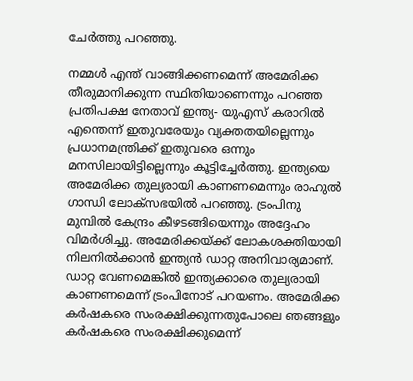ചേര്‍ത്തു പറഞ്ഞു.

നമ്മള്‍ എന്ത് വാങ്ങിക്കണമെന്ന് അമേരിക്ക തീരുമാനിക്കുന്ന സ്ഥിതിയാണെന്നും പറഞ്ഞ പ്രതിപക്ഷ നേതാവ് ഇന്ത്യ- യുഎസ് കരാറില്‍ എന്തെന്ന് ഇതുവരേയും വ്യക്തതയില്ലെന്നും പ്രധാനമന്ത്രിക്ക് ഇതുവരെ ഒന്നും മനസിലായിട്ടില്ലെന്നും കൂട്ടിച്ചേര്‍ത്തു. ഇന്ത്യയെ അമേരിക്ക തുല്യരായി കാണണമെന്നും രാഹുല്‍ ഗാന്ധി ലോക്‌സഭയില്‍ പറഞ്ഞു. ട്രംപിനു മുമ്പില്‍ കേന്ദ്രം കീഴടങ്ങിയെന്നും അദ്ദേഹം വിമര്‍ശിച്ചു. അമേരിക്കയ്ക്ക് ലോകശക്തിയായി നിലനില്‍ക്കാന്‍ ഇന്ത്യന്‍ ഡാറ്റ അനിവാര്യമാണ്. ഡാറ്റ വേണമെങ്കില്‍ ഇന്ത്യക്കാരെ തുല്യരായി കാണണമെന്ന് ട്രംപിനോട് പറയണം. അമേരിക്ക കര്‍ഷകരെ സംരക്ഷിക്കുന്നതുപോലെ ഞങ്ങളും കര്‍ഷകരെ സംരക്ഷിക്കുമെന്ന്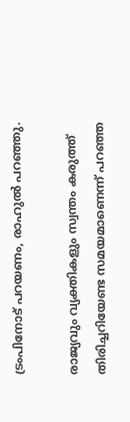ട്രംപിനോട് പറയണം, രാഹുല്‍ പറഞ്ഞു.

രാജ്യവും വ്യക്തികളും സ്വന്തം കരുത്ത് തിരിച്ചറിയേണ്ട സമയമാണെന്ന് പറഞ്ഞ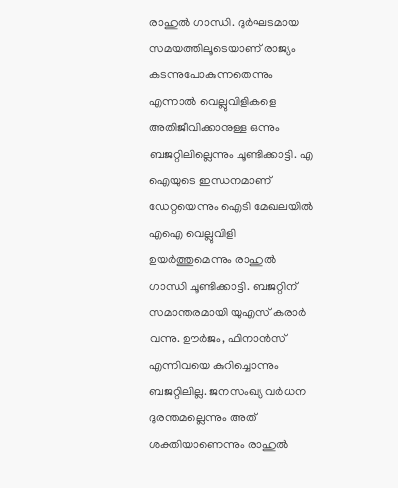രാഹുല്‍ ഗാന്ധി. ദുര്‍ഘടമായ സമയത്തിലൂടെയാണ് രാജ്യം കടന്നുപോകുന്നതെന്നും എന്നാല്‍ വെല്ലുവിളികളെ അതിജീവിക്കാനുള്ള ഒന്നും ബജറ്റിലില്ലെന്നും ചൂണ്ടിക്കാട്ടി. എ ഐയുടെ ഇന്ധനമാണ് ഡേറ്റയെന്നും ഐടി മേഖലയില്‍ എഐ വെല്ലുവിളി ഉയര്‍ത്തുമെന്നും രാഹുല്‍ ഗാന്ധി ചൂണ്ടിക്കാട്ടി. ബജറ്റിന് സമാന്തരമായി യുഎസ് കരാര്‍ വന്നു. ഊര്‍ജം, ഫിനാന്‍സ് എന്നിവയെ കുറിച്ചൊന്നും ബജറ്റിലില്ല. ജനസംഖ്യ വര്‍ധന ദുരന്തമല്ലെന്നും അത് ശക്തിയാണെന്നും രാഹുല്‍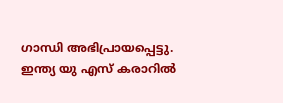ഗാന്ധി അഭിപ്രായപ്പെട്ടു. ഇന്ത്യ യു എസ് കരാറില്‍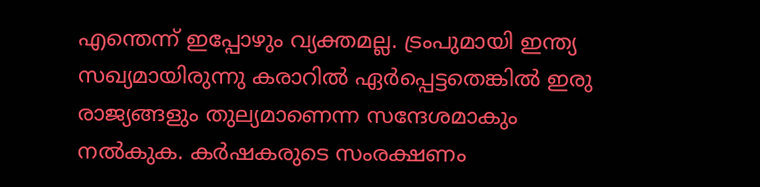എന്തെന്ന് ഇപ്പോഴും വ്യക്തമല്ല. ട്രംപുമായി ഇന്ത്യ സഖ്യമായിരുന്നു കരാറില്‍ ഏര്‍പ്പെട്ടതെങ്കില്‍ ഇരു രാജ്യങ്ങളും തുല്യമാണെന്ന സന്ദേശമാകും നല്‍കുക. കര്‍ഷകരുടെ സംരക്ഷണം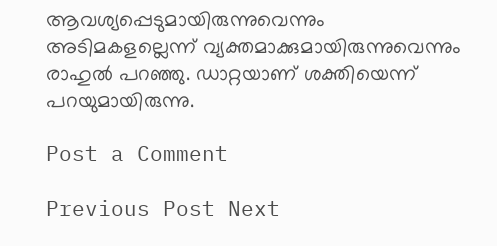ആവശ്യപ്പെടുമായിരുന്നുവെന്നും അടിമകളല്ലെന്ന് വ്യക്തമാക്കുമായിരുന്നുവെന്നും രാഹുല്‍ പറഞ്ഞു. ഡാറ്റയാണ് ശക്തിയെന്ന് പറയുമായിരുന്നു.

Post a Comment

Previous Post Next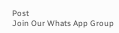Post
Join Our Whats App Group